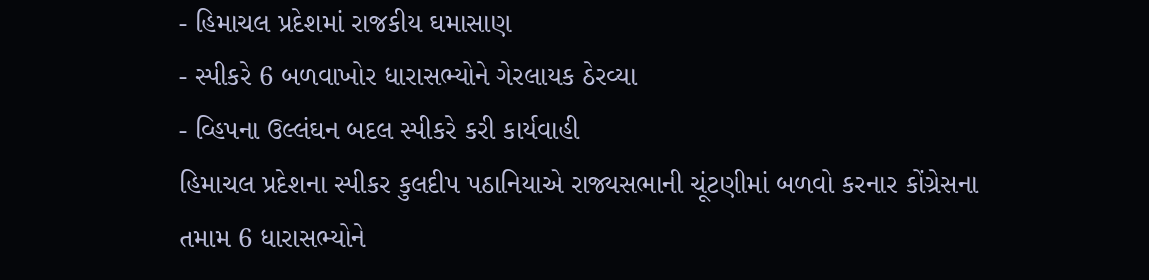- હિમાચલ પ્રદેશમાં રાજકીય ઘમાસાણ
- સ્પીકરે 6 બળવાખોર ધારાસભ્યોને ગેરલાયક ઠેરવ્યા
- વ્હિપના ઉલ્લંઘન બદલ સ્પીકરે કરી કાર્યવાહી
હિમાચલ પ્રદેશના સ્પીકર કુલદીપ પઠાનિયાએ રાજ્યસભાની ચૂંટણીમાં બળવો કરનાર કોંગ્રેસના તમામ 6 ધારાસભ્યોને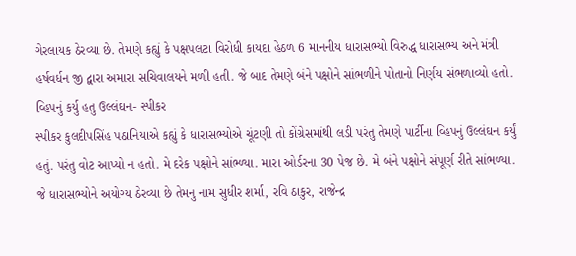ગેરલાયક ઠેરવ્યા છે. તેમણે કહ્યું કે પક્ષપલટા વિરોધી કાયદા હેઠળ 6 માનનીય ધારાસભ્યો વિરુદ્ધ ધારાસભ્ય અને મંત્રી હર્ષવર્ધન જી દ્વારા અમારા સચિવાલયને મળી હતી. જે બાદ તેમણે બંને પક્ષોને સાંભળીને પોતાનો નિર્ણય સંભળાવ્યો હતો.
વ્હિપનું કર્યુ હતુ ઉલ્લંઘન- સ્પીકર
સ્પીકર કુલદીપસિંહ પઠાનિયાએ કહ્યું કે ધારાસભ્યોએ ચૂંટણી તો કોંગ્રેસમાંથી લડી પરંતુ તેમણે પાર્ટીના વ્હિપનું ઉલ્લંઘન કર્યું હતું. પરંતુ વોટ આપ્યો ન હતો. મે દરેક પક્ષોને સાંભ્ળ્યા. મારા ઓર્ડરના 30 પેજ છે. મે બંને પક્ષોને સંપૂર્ણ રીતે સાંભળ્યા. જે ધારાસભ્યોને અયોગ્ય ઠેરવ્યા છે તેમનુ નામ સુધીર શર્મા, રવિ ઠાકુર, રાજેન્દ્ર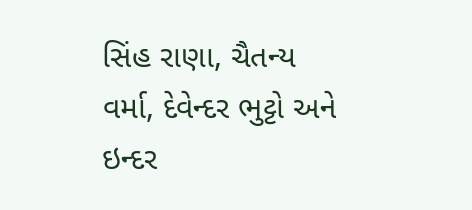સિંહ રાણા, ચૈતન્ય વર્મા, દેવેન્દર ભુટ્ટો અને ઇન્દર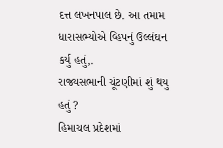દત્ત લખનપાલ છે. આ તમામ ધારાસભ્યોએ વ્હિપનું ઉલ્લંઘન કર્યુ હતું,.
રાજ્યસભાની ચૂંટણીમાં શું થયુ હતું ?
હિમાચલ પ્રદેશમાં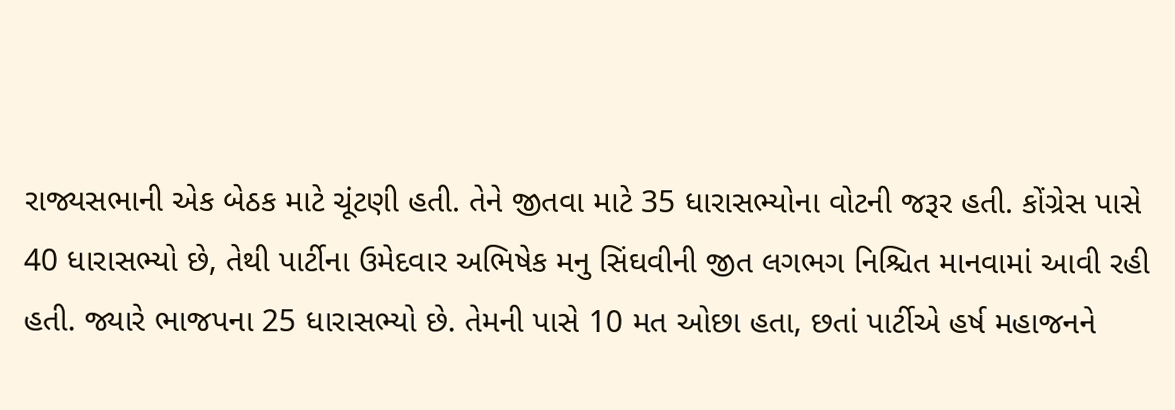રાજ્યસભાની એક બેઠક માટે ચૂંટણી હતી. તેને જીતવા માટે 35 ધારાસભ્યોના વોટની જરૂર હતી. કોંગ્રેસ પાસે 40 ધારાસભ્યો છે, તેથી પાર્ટીના ઉમેદવાર અભિષેક મનુ સિંઘવીની જીત લગભગ નિશ્ચિત માનવામાં આવી રહી હતી. જ્યારે ભાજપના 25 ધારાસભ્યો છે. તેમની પાસે 10 મત ઓછા હતા, છતાં પાર્ટીએ હર્ષ મહાજનને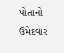પોતાનો ઉમેદવાર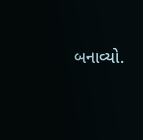બનાવ્યો.